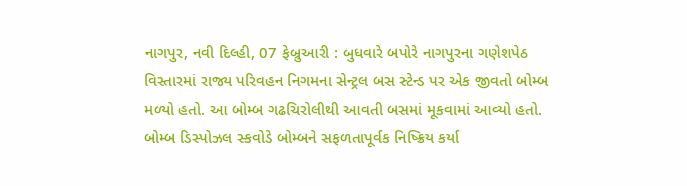નાગપુર, નવી દિલ્હી, 07 ફેબ્રુઆરી : બુધવારે બપોરે નાગપુરના ગણેશપેઠ વિસ્તારમાં રાજ્ય પરિવહન નિગમના સેન્ટ્રલ બસ સ્ટેન્ડ પર એક જીવતો બોમ્બ મળ્યો હતો. આ બોમ્બ ગઢચિરોલીથી આવતી બસમાં મૂકવામાં આવ્યો હતો. બોમ્બ ડિસ્પોઝલ સ્કવોડે બોમ્બને સફળતાપૂર્વક નિષ્ક્રિય કર્યા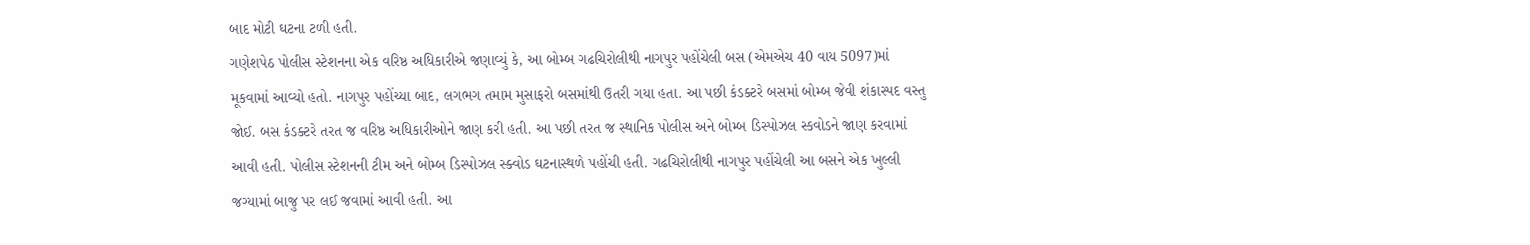બાદ મોટી ઘટના ટળી હતી.
ગણેશપેઠ પોલીસ સ્ટેશનના એક વરિષ્ઠ અધિકારીએ જણાવ્યું કે, આ બોમ્બ ગઢચિરોલીથી નાગપુર પહોંચેલી બસ (એમએચ 40 વાય 5097)માં મૂકવામાં આવ્યો હતો. નાગપુર પહોંચ્યા બાદ, લગભગ તમામ મુસાફરો બસમાંથી ઉતરી ગયા હતા. આ પછી કંડક્ટરે બસમાં બોમ્બ જેવી શંકાસ્પદ વસ્તુ જોઈ. બસ કંડક્ટરે તરત જ વરિષ્ઠ અધિકારીઓને જાણ કરી હતી. આ પછી તરત જ સ્થાનિક પોલીસ અને બોમ્બ ડિસ્પોઝલ સ્કવોડને જાણ કરવામાં આવી હતી. પોલીસ સ્ટેશનની ટીમ અને બોમ્બ ડિસ્પોઝલ સ્ક્વોડ ઘટનાસ્થળે પહોંચી હતી. ગઢચિરોલીથી નાગપુર પહોંચેલી આ બસને એક ખુલ્લી જગ્યામાં બાજુ પર લઈ જવામાં આવી હતી. આ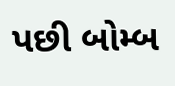પછી બોમ્બ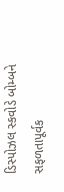ડિસ્પોઝલ સ્કવોડે બોમ્બને સફળતાપૂર્વક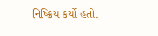નિષ્ક્રિય કર્યો હતો.